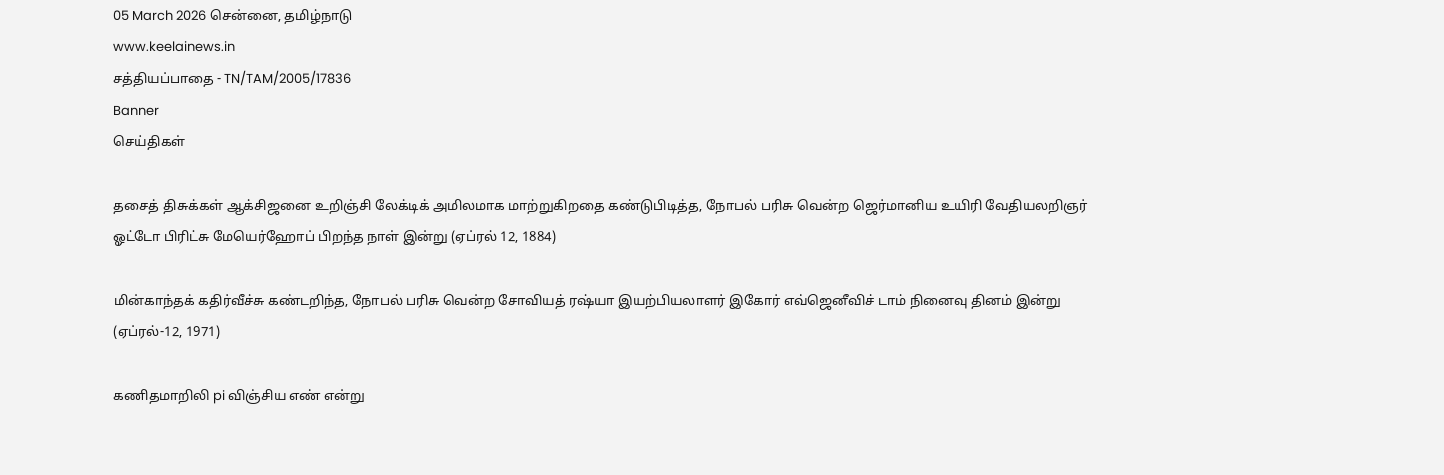05 March 2026 சென்னை, தமிழ்நாடு
www.keelainews.in
சத்தியப்பாதை - TN/TAM/2005/17836
Banner
செய்திகள்

தசைத் திசுக்கள் ஆக்சிஜனை உறிஞ்சி லேக்டிக் அமிலமாக மாற்றுகிறதை கண்டுபிடித்த, நோபல் பரிசு வென்ற ஜெர்மானிய உயிரி வேதியலறிஞர் ஓட்டோ பிரிட்சு மேயெர்ஹோப் பிறந்த நாள் இன்று (ஏப்ரல் 12, 1884)

மின்காந்தக் கதிர்வீச்சு கண்டறிந்த, நோபல் பரிசு வென்ற சோவியத் ரஷ்யா இயற்பியலாளர் இகோர் எவ்ஜெனீவிச் டாம் நினைவு தினம் இன்று (ஏப்ரல்-12, 1971)

கணிதமாறிலி pi விஞ்சிய எண் என்று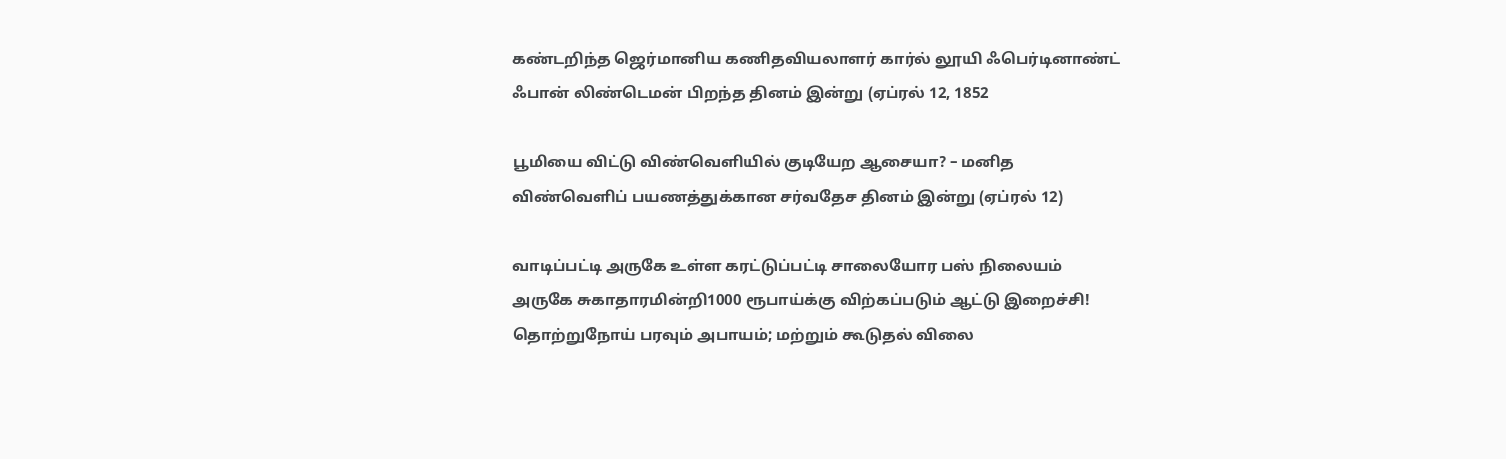கண்டறிந்த ஜெர்மானிய கணிதவியலாளர் கார்ல் லூயி ஃபெர்டினாண்ட் ஃபான் லிண்டெமன் பிறந்த தினம் இன்று (ஏப்ரல் 12, 1852

பூமியை விட்டு விண்வெளியில் குடியேற ஆசையா? – மனித விண்வெளிப் பயணத்துக்கான சர்வதேச தினம் இன்று (ஏப்ரல் 12)

வாடிப்பட்டி அருகே உள்ள கரட்டுப்பட்டி சாலையோர பஸ் நிலையம் அருகே சுகாதாரமின்றி1000 ரூபாய்க்கு விற்கப்படும் ஆட்டு இறைச்சி! தொற்றுநோய் பரவும் அபாயம்; மற்றும் கூடுதல் விலை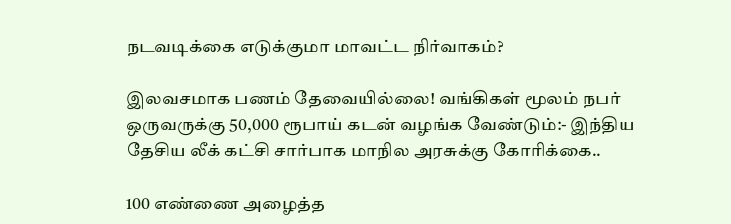நடவடிக்கை எடுக்குமா மாவட்ட நிர்வாகம்?

இலவசமாக பணம் தேவையில்லை! வங்கிகள் மூலம் நபர் ஒருவருக்கு 50,000 ரூபாய் கடன் வழங்க வேண்டும்:- இந்திய தேசிய லீக் கட்சி சார்பாக மாநில அரசுக்கு கோரிக்கை..

100 எண்ணை அழைத்த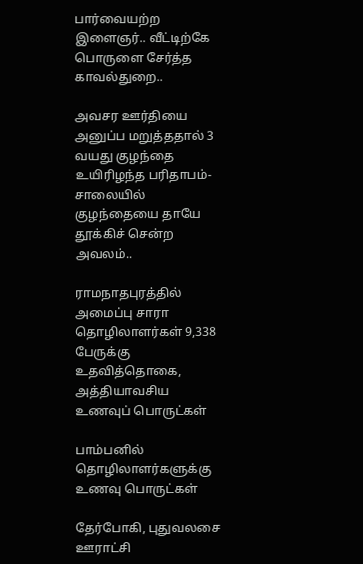பார்வையற்ற இளைஞர்.. வீட்டிற்கே பொருளை சேர்த்த காவல்துறை..

அவசர ஊர்தியை அனுப்ப மறுத்ததால் 3 வயது குழந்தை உயிரிழந்த பரிதாபம்-சாலையில் குழந்தையை தாயே தூக்கிச் சென்ற அவலம்..

ராமநாதபுரத்தில் அமைப்பு சாரா தொழிலாளர்கள் 9,338 பேருக்கு உதவித்தொகை, அத்தியாவசிய உணவுப் பொருட்கள்

பாம்பனில் தொழிலாளர்களுக்கு உணவு பொருட்கள்

தேர்போகி, புதுவலசை ஊராட்சி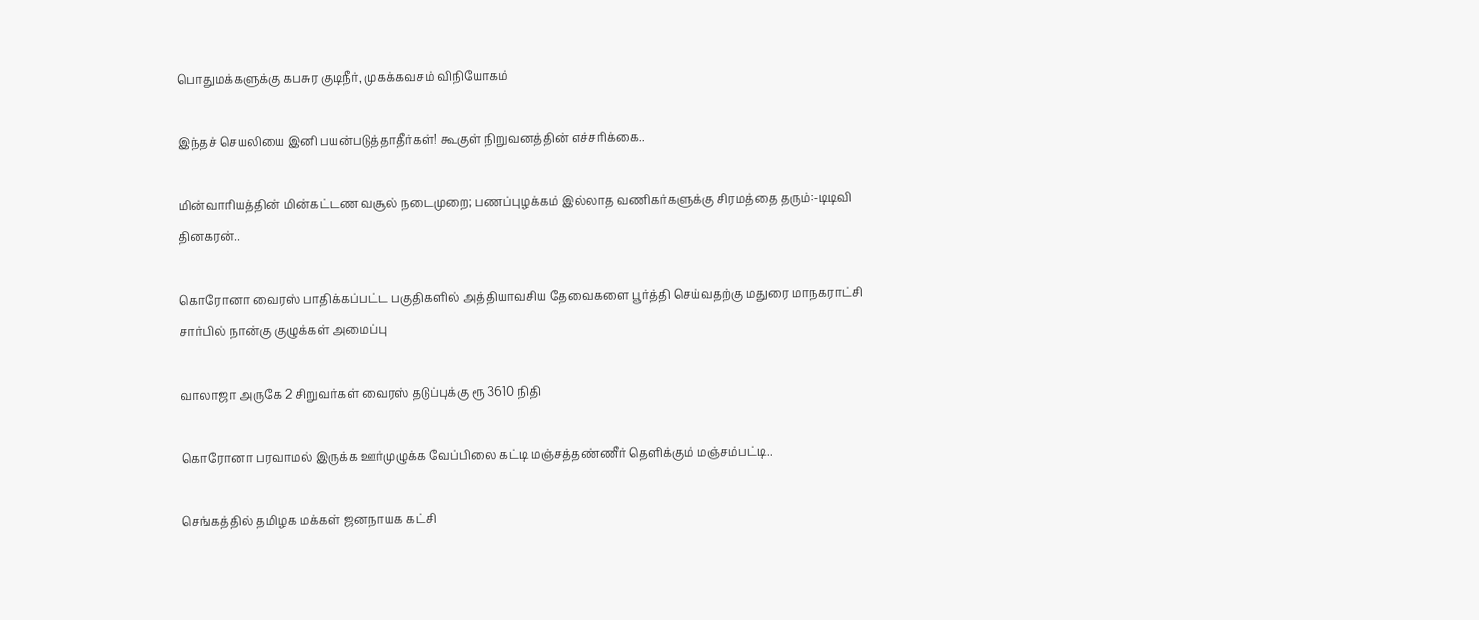பொதுமக்களுக்கு கபசுர குடிநீர், முகக்கவசம் விநியோகம்

இந்தச் செயலியை இனி பயன்படுத்தாதீர்கள்! கூகுள் நிறுவனத்தின் எச்சரிக்கை..

மின்வாரியத்தின் மின்கட்டண வசூல் நடைமுறை; பணப்புழக்கம் இல்லாத வணிகர்களுக்கு சிரமத்தை தரும்:-டிடிவி தினகரன்..

கொரோனா வைரஸ் பாதிக்கப்பட்ட பகுதிகளில் அத்தியாவசிய தேவைகளை பூர்த்தி செய்வதற்கு மதுரை மாநகராட்சி சார்பில் நான்கு குழுக்கள் அமைப்பு

வாலாஜா அருகே 2 சிறுவர்கள் வைரஸ் தடுப்புக்கு ரூ 3610 நிதி

கொரோனா பரவாமல் இருக்க ஊர்முழுக்க வேப்பிலை கட்டி மஞ்சத்தண்ணீர் தெளிக்கும் மஞ்சம்பட்டி..

செங்கத்தில் தமிழக மக்கள் ஜனநாயக கட்சி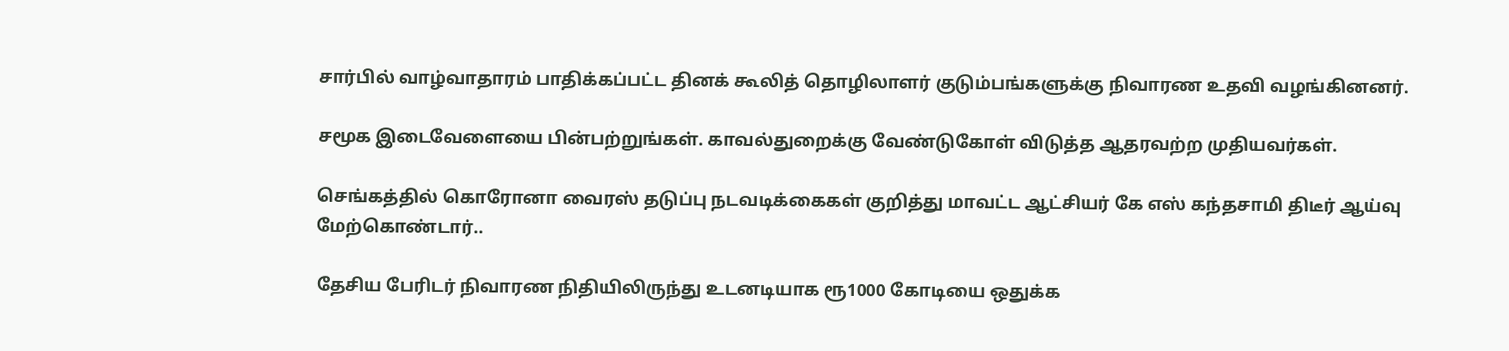சார்பில் வாழ்வாதாரம் பாதிக்கப்பட்ட தினக் கூலித் தொழிலாளர் குடும்பங்களுக்கு நிவாரண உதவி வழங்கினனர்.

சமூக இடைவேளையை பின்பற்றுங்கள். காவல்துறைக்கு வேண்டுகோள் விடுத்த ஆதரவற்ற முதியவர்கள்.

செங்கத்தில் கொரோனா வைரஸ் தடுப்பு நடவடிக்கைகள் குறித்து மாவட்ட ஆட்சியர் கே எஸ் கந்தசாமி திடீர் ஆய்வு மேற்கொண்டார்..

தேசிய பேரிடர் நிவாரண நிதியிலிருந்து உடனடியாக ரூ1000 கோடியை ஒதுக்க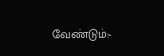வேண்டும்:-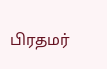பிரதமர்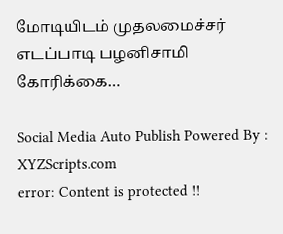மோடியிடம் முதலமைச்சர் எடப்பாடி பழனிசாமி கோரிக்கை…

Social Media Auto Publish Powered By : XYZScripts.com
error: Content is protected !!